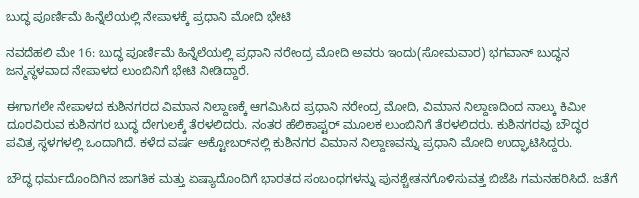ಬುದ್ಧ ಪೂರ್ಣಿಮೆ ಹಿನ್ನೆಲೆಯಲ್ಲಿ ನೇಪಾಳಕ್ಕೆ ಪ್ರಧಾನಿ ಮೋದಿ ಭೇಟಿ

ನವದೆಹಲಿ ಮೇ 16: ಬುದ್ಧ ಪೂರ್ಣಿಮೆ ಹಿನ್ನೆಲೆಯಲ್ಲಿ ಪ್ರಧಾನಿ ನರೇಂದ್ರ ಮೋದಿ ಅವರು ಇಂದು(ಸೋಮವಾರ) ಭಗವಾನ್‌ ಬುದ್ಧನ ಜನ್ಮಸ್ಥಳವಾದ ನೇಪಾಳದ ಲುಂಬಿನಿಗೆ ಭೇಟಿ ನೀಡಿದ್ದಾರೆ.

ಈಗಾಗಲೇ ನೇಪಾಳದ ಕುಶಿನಗರದ ವಿಮಾನ ನಿಲ್ದಾಣಕ್ಕೆ ಆಗಮಿಸಿದ ಪ್ರಧಾನಿ ನರೇಂದ್ರ ಮೋದಿ, ವಿಮಾನ ನಿಲ್ದಾಣದಿಂದ ನಾಲ್ಕು ಕಿಮೀ ದೂರವಿರುವ ಕುಶಿನಗರ ಬುದ್ಧ ದೇಗುಲಕ್ಕೆ ತೆರಳಲಿದರು. ನಂತರ ಹೆಲಿಕಾಪ್ಟರ್ ಮೂಲಕ ಲುಂಬಿನಿಗೆ ತೆರಳಲಿದರು. ಕುಶಿನಗರವು ಬೌದ್ಧರ ಪವಿತ್ರ ಸ್ಥಳಗಳಲ್ಲಿ ಒಂದಾಗಿದೆ. ಕಳೆದ ವರ್ಷ ಅಕ್ಟೋಬರ್‌ನಲ್ಲಿ ಕುಶಿನಗರ ವಿಮಾನ ನಿಲ್ದಾಣವನ್ನು ಪ್ರಧಾನಿ ಮೋದಿ ಉದ್ಘಾಟಿಸಿದ್ದರು.

ಬೌದ್ಧ ಧರ್ಮದೊಂದಿಗಿನ ಜಾಗತಿಕ ಮತ್ತು ಏಷ್ಯಾದೊಂದಿಗೆ ಭಾರತದ ಸಂಬಂಧಗಳನ್ನು ಪುನಶ್ಚೇತನಗೊಳಿಸುವತ್ತ ಬಿಜೆಪಿ ಗಮನಹರಿಸಿದೆ. ಜತೆಗೆ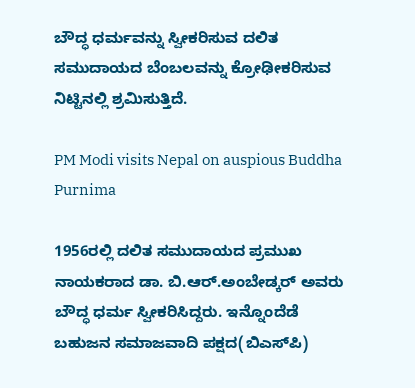ಬೌದ್ಧ ಧರ್ಮವನ್ನು ಸ್ವೀಕರಿಸುವ ದಲಿತ ಸಮುದಾಯದ ಬೆಂಬಲವನ್ನು ಕ್ರೋಢೀಕರಿಸುವ ನಿಟ್ಟಿನಲ್ಲಿ ಶ್ರಮಿಸುತ್ತಿದೆ.

PM Modi visits Nepal on auspious Buddha Purnima

1956ರಲ್ಲಿ ದಲಿತ ಸಮುದಾಯದ ಪ್ರಮುಖ ನಾಯಕರಾದ ಡಾ. ಬಿ.ಆರ್‌.ಅಂಬೇಡ್ಕರ್‌ ಅವರು ಬೌದ್ಧ ಧರ್ಮ ಸ್ವೀಕರಿಸಿದ್ದರು. ಇನ್ನೊಂದೆಡೆ ಬಹುಜನ ಸಮಾಜವಾದಿ ಪಕ್ಷದ(ಬಿಎಸ್‌ಪಿ)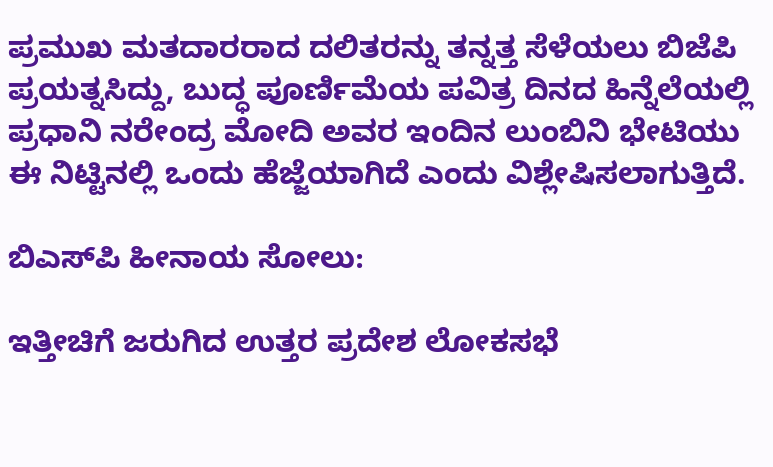ಪ್ರಮುಖ ಮತದಾರರಾದ ದಲಿತರನ್ನು ತನ್ನತ್ತ ಸೆಳೆಯಲು ಬಿಜೆಪಿ ಪ್ರಯತ್ನಸಿದ್ದು, ಬುದ್ಧ ಪೂರ್ಣಿಮೆಯ ಪವಿತ್ರ ದಿನದ ಹಿನ್ನೆಲೆಯಲ್ಲಿ ಪ್ರಧಾನಿ ನರೇಂದ್ರ ಮೋದಿ ಅವರ ಇಂದಿನ ಲುಂಬಿನಿ ಭೇಟಿಯು ಈ ನಿಟ್ಟಿನಲ್ಲಿ ಒಂದು ಹೆಜ್ಜೆಯಾಗಿದೆ ಎಂದು ವಿಶ್ಲೇಷಿಸಲಾಗುತ್ತಿದೆ.

ಬಿಎಸ್‌ಪಿ ಹೀನಾಯ ಸೋಲು:

ಇತ್ತೀಚಿಗೆ ಜರುಗಿದ ಉತ್ತರ ಪ್ರದೇಶ ಲೋಕಸಭೆ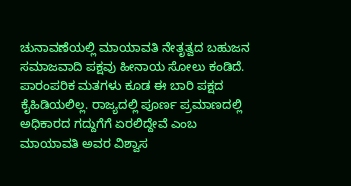ಚುನಾವಣೆಯಲ್ಲಿ ಮಾಯಾವತಿ ನೇತೃತ್ವದ ಬಹುಜನ ಸಮಾಜವಾದಿ ಪಕ್ಷವು ಹೀನಾಯ ಸೋಲು ಕಂಡಿದೆ. ಪಾರಂಪರಿಕ ಮತಗಳು ಕೂಡ ಈ ಬಾರಿ ಪಕ್ಷದ ಕೈಹಿಡಿಯಲಿಲ್ಲ. ರಾಜ್ಯದಲ್ಲಿ ಪೂರ್ಣ ಪ್ರಮಾಣದಲ್ಲಿ ಅಧಿಕಾರದ ಗದ್ದುಗೆಗೆ ಏರಲಿದ್ದೇವೆ ಎಂಬ ಮಾಯಾವತಿ ಅವರ ವಿಶ್ವಾಸ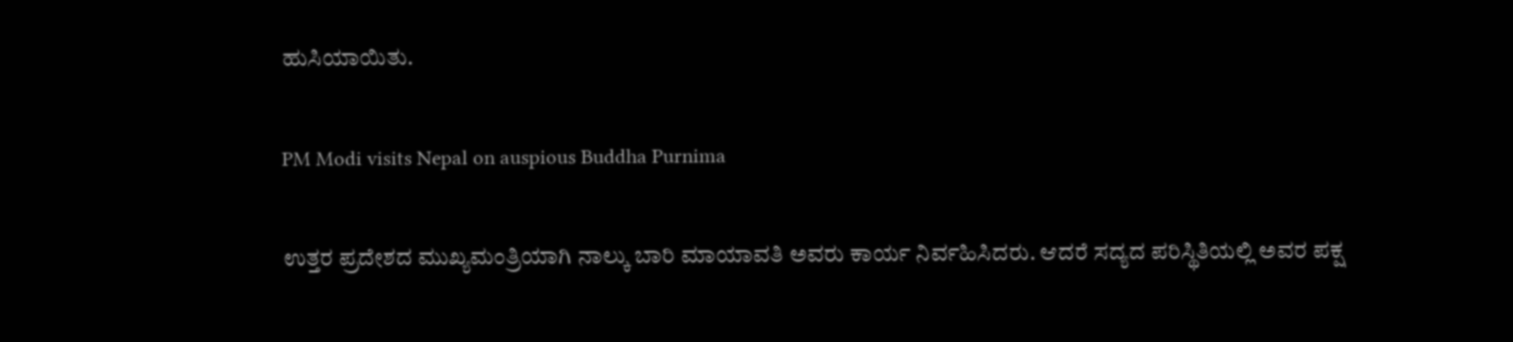ಹುಸಿಯಾಯಿತು.

PM Modi visits Nepal on auspious Buddha Purnima

ಉತ್ತರ ಪ್ರದೇಶದ ಮುಖ್ಯಮಂತ್ರಿಯಾಗಿ ನಾಲ್ಕು ಬಾರಿ ಮಾಯಾವತಿ ಅವರು ಕಾರ್ಯ ನಿರ್ವಹಿಸಿದರು. ಆದರೆ ಸದ್ಯದ ಪರಿಸ್ಥಿತಿಯಲ್ಲಿ ಅವರ ಪಕ್ಷ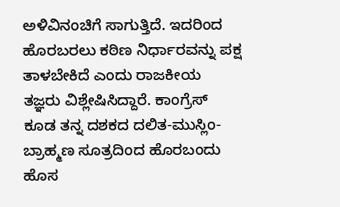ಅಳಿವಿನಂಚಿಗೆ ಸಾಗುತ್ತಿದೆ. ಇದರಿಂದ ಹೊರಬರಲು ಕಠಿಣ ನಿರ್ಧಾರವನ್ನು ಪಕ್ಷ ತಾಳಬೇಕಿದೆ ಎಂದು ರಾಜಕೀಯ ತಜ್ಞರು ವಿಶ್ಲೇಷಿಸಿದ್ದಾರೆ. ಕಾಂಗ್ರೆಸ್‌ ಕೂಡ ತನ್ನ ದಶಕದ ದಲಿತ-ಮುಸ್ಲಿಂ-ಬ್ರಾಹ್ಮಣ ಸೂತ್ರದಿಂದ ಹೊರಬಂದು ಹೊಸ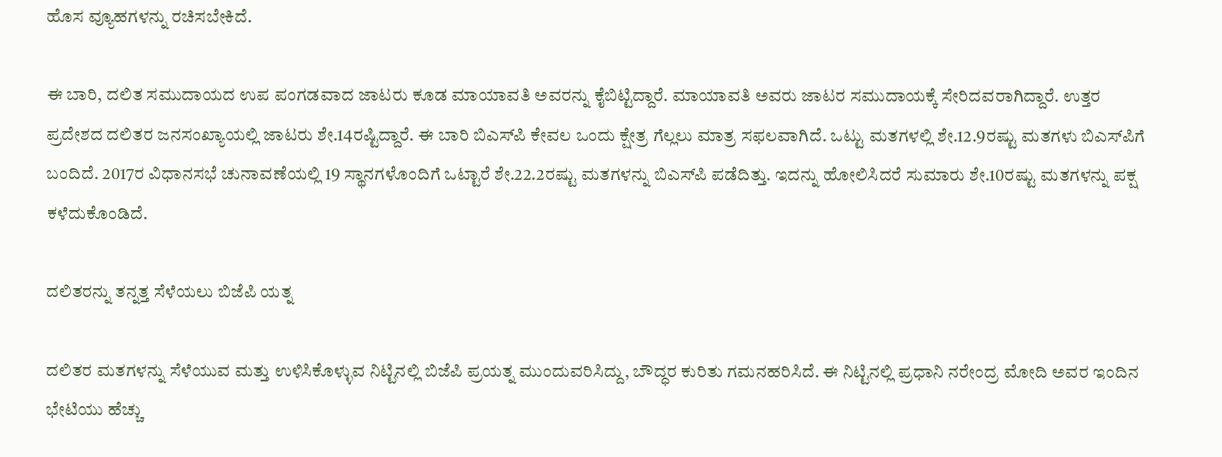ಹೊಸ ವ್ಯೂಹಗಳನ್ನು ರಚಿಸಬೇಕಿದೆ.

ಈ ಬಾರಿ, ದಲಿತ ಸಮುದಾಯದ ಉಪ ಪಂಗಡವಾದ ಜಾಟರು ಕೂಡ ಮಾಯಾವತಿ ಅವರನ್ನು ಕೈಬಿಟ್ಟಿದ್ದಾರೆ. ಮಾಯಾವತಿ ಅವರು ಜಾಟರ ಸಮುದಾಯಕ್ಕೆ ಸೇರಿದವರಾಗಿದ್ದಾರೆ. ಉತ್ತರ ಪ್ರದೇಶದ ದಲಿತರ ಜನಸಂಖ್ಯಾಯಲ್ಲಿ ಜಾಟರು ಶೇ.14ರಷ್ಟಿದ್ದಾರೆ. ಈ ಬಾರಿ ಬಿಎಸ್‌ಪಿ ಕೇವಲ ಒಂದು ಕ್ಷೇತ್ರ ಗೆಲ್ಲಲು ಮಾತ್ರ ಸಫಲವಾಗಿದೆ. ಒಟ್ಟು ಮತಗಳಲ್ಲಿ ಶೇ.12.9ರಷ್ಟು ಮತಗಳು ಬಿಎಸ್‌ಪಿಗೆ ಬಂದಿದೆ. 2017ರ ವಿಧಾನಸಭೆ ಚುನಾವಣೆಯಲ್ಲಿ 19 ಸ್ಥಾನಗಳೊಂದಿಗೆ ಒಟ್ಟಾರೆ ಶೇ.22.2ರಷ್ಟು ಮತಗಳನ್ನು ಬಿಎಸ್‌ಪಿ ಪಡೆದಿತ್ತು. ಇದನ್ನು ಹೋಲಿಸಿದರೆ ಸುಮಾರು ಶೇ.10ರಷ್ಟು ಮತಗಳನ್ನು ಪಕ್ಷ ಕಳೆದುಕೊಂಡಿದೆ.

ದಲಿತರನ್ನು ತನ್ನತ್ತ ಸೆಳೆಯಲು ಬಿಜೆಪಿ ಯತ್ನ

ದಲಿತರ ಮತಗಳನ್ನು ಸೆಳೆಯುವ ಮತ್ತು ಉಳಿಸಿಕೊಳ್ಳುವ ನಿಟ್ಟಿನಲ್ಲಿ ಬಿಜೆಪಿ ಪ್ರಯತ್ನ ಮುಂದುವರಿಸಿದ್ದು, ಬೌದ್ಧರ ಕುರಿತು ಗಮನಹರಿಸಿದೆ. ಈ ನಿಟ್ಟಿನಲ್ಲಿ ಪ್ರಧಾನಿ ನರೇಂದ್ರ ಮೋದಿ ಅವರ ಇಂದಿನ ಭೇಟಿಯು ಹೆಚ್ಚು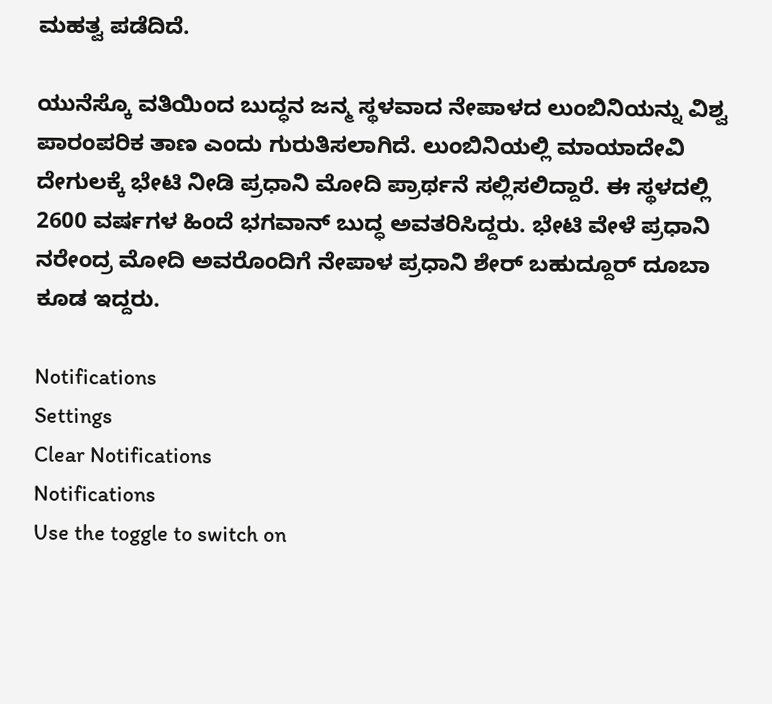ಮಹತ್ವ ಪಡೆದಿದೆ.

ಯುನೆಸ್ಕೊ ವತಿಯಿಂದ ಬುದ್ಧನ ಜನ್ಮ ಸ್ಥಳವಾದ ನೇಪಾಳದ ಲುಂಬಿನಿಯನ್ನು ವಿಶ್ವ ಪಾರಂಪರಿಕ ತಾಣ ಎಂದು ಗುರುತಿಸಲಾಗಿದೆ. ಲುಂಬಿನಿಯಲ್ಲಿ ಮಾಯಾದೇವಿ ದೇಗುಲಕ್ಕೆ ಭೇಟಿ ನೀಡಿ ಪ್ರಧಾನಿ ಮೋದಿ ಪ್ರಾರ್ಥನೆ ಸಲ್ಲಿಸಲಿದ್ದಾರೆ. ಈ ಸ್ಥಳದಲ್ಲಿ 2600 ವರ್ಷಗಳ ಹಿಂದೆ ಭಗವಾನ್‌ ಬುದ್ಧ ಅವತರಿಸಿದ್ದರು. ಭೇಟಿ ವೇಳೆ ಪ್ರಧಾನಿ ನರೇಂದ್ರ ಮೋದಿ ಅವರೊಂದಿಗೆ ನೇಪಾಳ ಪ್ರಧಾನಿ ಶೇರ್‌ ಬಹುದ್ದೂರ್‌ ದೂಬಾ ಕೂಡ ಇದ್ದರು.

Notifications
Settings
Clear Notifications
Notifications
Use the toggle to switch on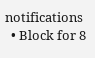notifications
  • Block for 8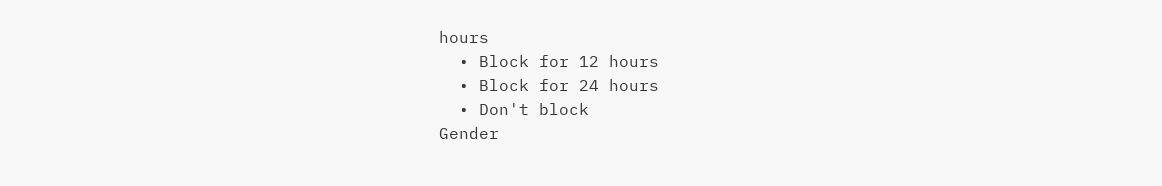hours
  • Block for 12 hours
  • Block for 24 hours
  • Don't block
Gender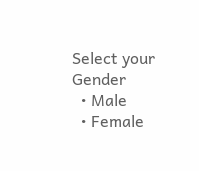Select your Gender
  • Male
  • Female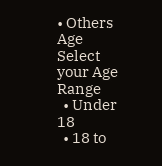• Others
Age
Select your Age Range
  • Under 18
  • 18 to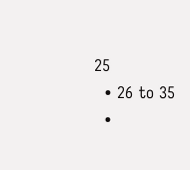25
  • 26 to 35
  •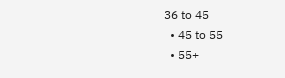36 to 45
  • 45 to 55
  • 55+